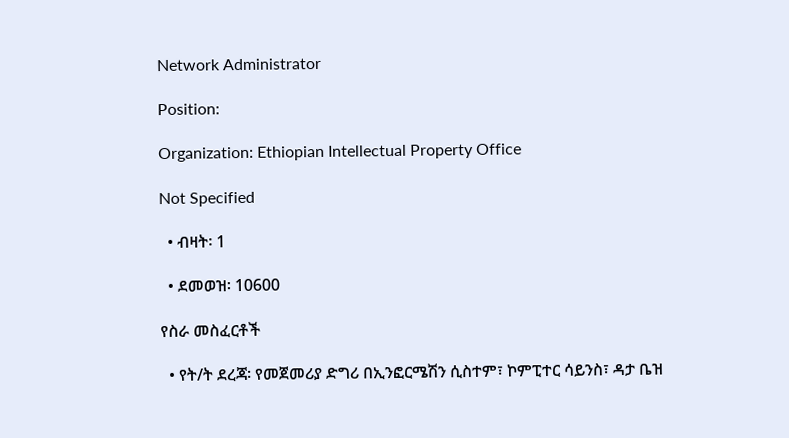Network Administrator

Position:

Organization: Ethiopian Intellectual Property Office

Not Specified

  • ብዛት፡ 1

  • ደመወዝ፡ 10600

የስራ መስፈርቶች

  • የት/ት ደረጃ፡ የመጀመሪያ ድግሪ በኢንፎርሜሽን ሲስተም፣ ኮምፒተር ሳይንስ፣ ዳታ ቤዝ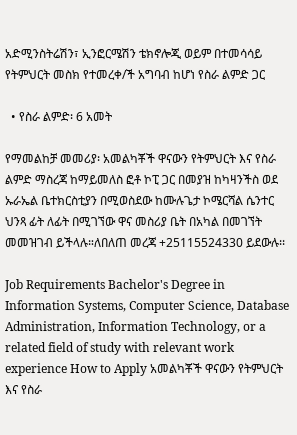አድሚንስትሬሽን፣ ኢንፎርሜሽን ቴክኖሎጂ ወይም በተመሳሳይ የትምህርት መስክ የተመረቀ/ች አግባብ ከሆነ የስራ ልምድ ጋር

  • የስራ ልምድ፡ 6 አመት

የማመልከቻ መመሪያ፡ አመልካቾች ዋናውን የትምህርት እና የስራ ልምድ ማስረጃ ከማይመለስ ፎቶ ኮፒ ጋር በመያዝ ከካዛንችስ ወደ ኡራኤል ቤተክርስቲያን በሚወስደው ከሙሉጌታ ኮሜርሻል ሴንተር ህንጻ ፊት ለፊት በሚገኘው ዋና መስሪያ ቤት በአካል በመገኘት መመዝገብ ይችላሉ።ለበለጠ መረጃ +25115524330 ይደውሉ፡፡

Job Requirements Bachelor's Degree in Information Systems, Computer Science, Database Administration, Information Technology, or a related field of study with relevant work experience How to Apply አመልካቾች ዋናውን የትምህርት እና የስራ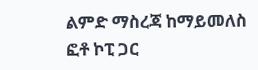ልምድ ማስረጃ ከማይመለስ ፎቶ ኮፒ ጋር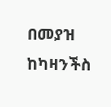በመያዝ ከካዛንችስ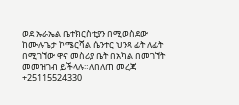ወደ ኡራኤል ቤተክርስቲያን በሚወስደው ከሙሉጌታ ኮሜርሻል ሴንተር ህንጻ ፊት ለፊት በሚገኘው ዋና መስሪያ ቤት በአካል በመገኘት መመዝገብ ይችላሉ።ለበለጠ መረጃ +25115524330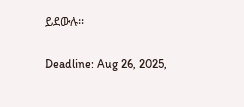ይደውሉ፡፡

Deadline: Aug 26, 2025,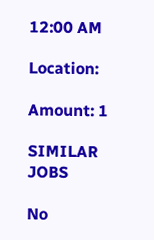12:00 AM

Location:

Amount: 1

SIMILAR JOBS

No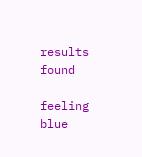results found

feeling blue